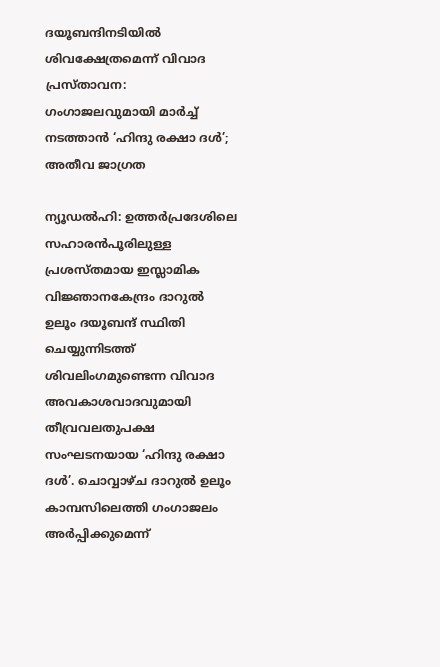ദയൂബന്ദിനടിയിൽ ശിവക്ഷേത്രമെന്ന് വിവാദ പ്രസ്താവന: ഗംഗാജലവുമായി മാർച്ച് നടത്താൻ ‘ഹിന്ദു രക്ഷാ ദൾ’; അതീവ ജാഗ്രത

ന്യൂഡൽഹി: ഉത്തർപ്രദേശിലെ സഹാരൻപൂരിലുള്ള പ്രശസ്തമായ ഇസ്ലാമിക വിജ്ഞാനകേന്ദ്രം ദാറുൽ ഉലൂം ദയൂബന്ദ് സ്ഥിതി ചെയ്യുന്നിടത്ത് ശിവലിംഗമുണ്ടെന്ന വിവാദ അവകാശവാദവുമായി തീവ്രവലതുപക്ഷ സംഘടനയായ ‘ഹിന്ദു രക്ഷാ ദൾ’. ചൊവ്വാഴ്ച ദാറുൽ ഉലൂം കാമ്പസിലെത്തി ഗംഗാജലം അർപ്പിക്കുമെന്ന്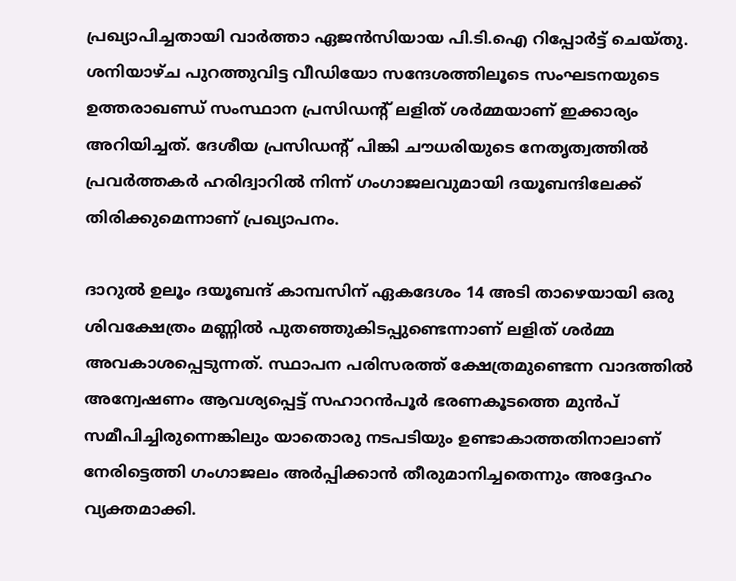പ്രഖ്യാപിച്ചതായി വാർത്താ ഏജൻസിയായ പി.ടി.ഐ റിപ്പോർട്ട് ചെയ്തു. ശനിയാഴ്ച പുറത്തുവിട്ട വീഡിയോ സന്ദേശത്തിലൂടെ സംഘടനയുടെ ഉത്തരാഖണ്ഡ് സംസ്ഥാന പ്രസിഡന്റ് ലളിത് ശർമ്മയാണ് ഇക്കാര്യം അറിയിച്ചത്. ദേശീയ പ്രസിഡന്റ് പിങ്കി ചൗധരിയുടെ നേതൃത്വത്തിൽ പ്രവർത്തകർ ഹരിദ്വാറിൽ നിന്ന് ഗംഗാജലവുമായി ദയൂബന്ദിലേക്ക് തിരിക്കുമെന്നാണ് പ്രഖ്യാപനം.

ദാറുൽ ഉലൂം ദയൂബന്ദ് കാമ്പസിന് ഏകദേശം 14 അടി താഴെയായി ഒരു ശിവക്ഷേത്രം മണ്ണിൽ പുതഞ്ഞുകിടപ്പുണ്ടെന്നാണ് ലളിത് ശർമ്മ അവകാശപ്പെടുന്നത്. സ്ഥാപന പരിസരത്ത് ക്ഷേത്രമുണ്ടെന്ന വാദത്തിൽ അന്വേഷണം ആവശ്യപ്പെട്ട് സഹാറൻപൂർ ഭരണകൂടത്തെ മുൻപ് സമീപിച്ചിരുന്നെങ്കിലും യാതൊരു നടപടിയും ഉണ്ടാകാത്തതിനാലാണ് നേരിട്ടെത്തി ഗംഗാജലം അർപ്പിക്കാൻ തീരുമാനിച്ചതെന്നും അദ്ദേഹം വ്യക്തമാക്കി.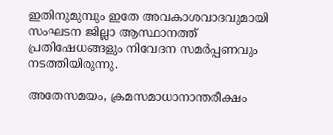ഇതിനുമുമ്പും ഇതേ അവകാശവാദവുമായി സംഘടന ജില്ലാ ആസ്ഥാനത്ത് പ്രതിഷേധങ്ങളും നിവേദന സമർപ്പണവും നടത്തിയിരുന്നു.

അതേസമയം, ക്രമസമാധാനാന്തരീക്ഷം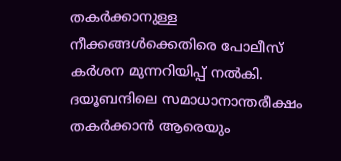തകർക്കാനുള്ള നീക്കങ്ങൾക്കെതിരെ പോലീസ് കർശന മുന്നറിയിപ്പ് നൽകി. ദയൂബന്ദിലെ സമാധാനാന്തരീക്ഷം തകർക്കാൻ ആരെയും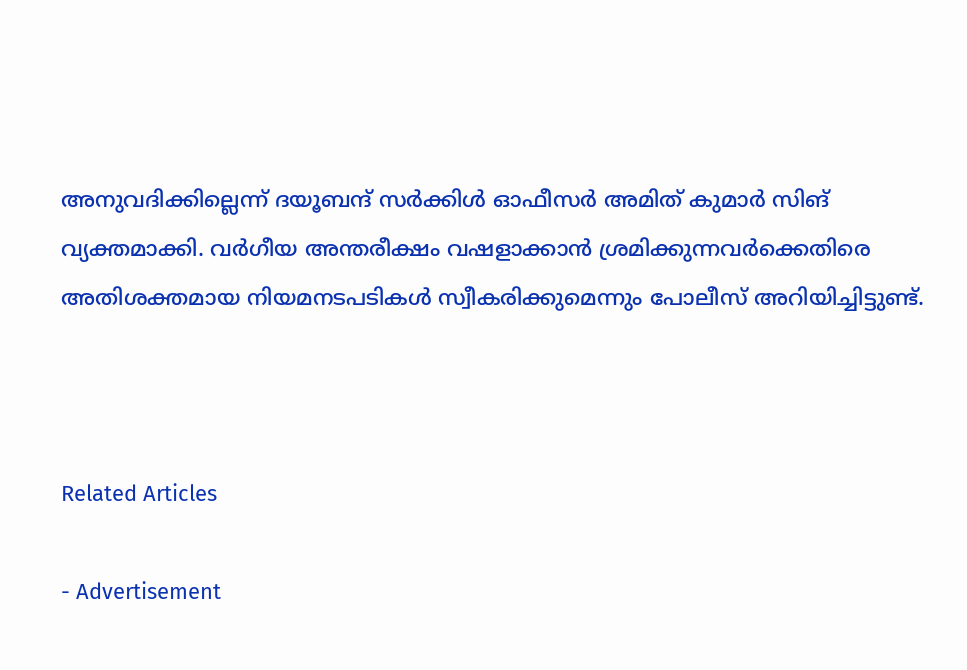അനുവദിക്കില്ലെന്ന് ദയൂബന്ദ് സർക്കിൾ ഓഫീസർ അമിത് കുമാർ സിങ് വ്യക്തമാക്കി. വർഗീയ അന്തരീക്ഷം വഷളാക്കാൻ ശ്രമിക്കുന്നവർക്കെതിരെ അതിശക്തമായ നിയമനടപടികൾ സ്വീകരിക്കുമെന്നും പോലീസ് അറിയിച്ചിട്ടുണ്ട്.



Related Articles

- Advertisement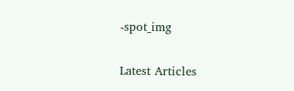-spot_img

Latest Articles